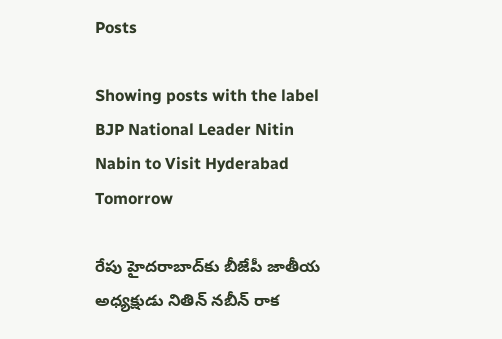Posts

Showing posts with the label BJP National Leader Nitin Nabin to Visit Hyderabad Tomorrow

రేపు హైదరాబాద్‌కు బీజేపీ జాతీయ అధ్యక్షుడు నితిన్‌ నబీన్‌ రాక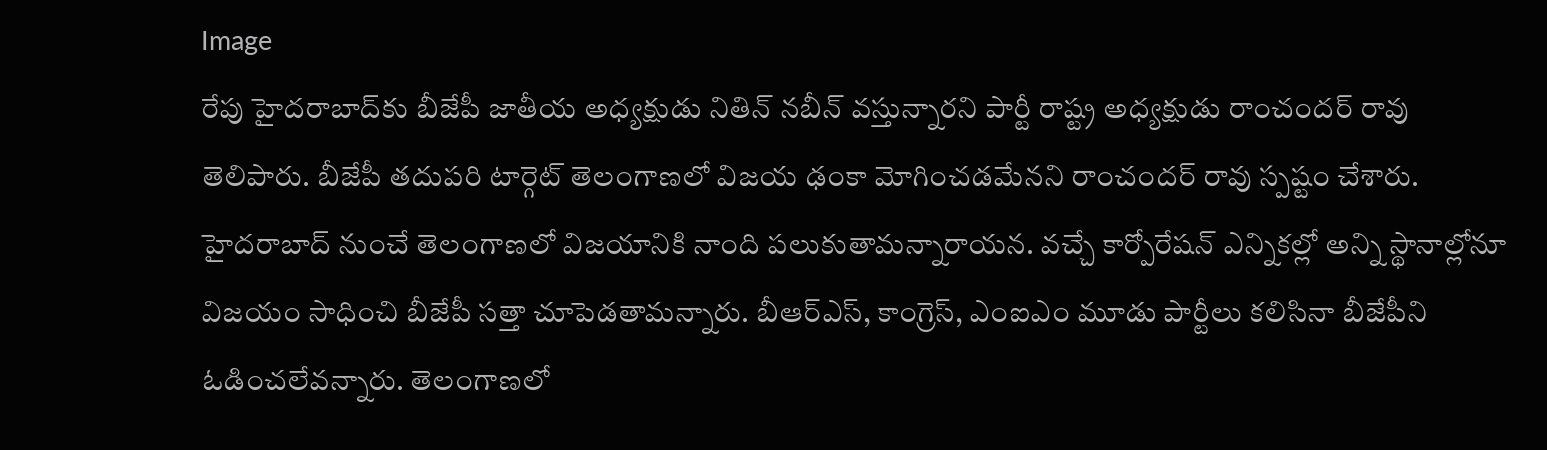Image
రేపు హైదరాబాద్‌కు బీజేపీ జాతీయ అధ్యక్షుడు నితిన్‌ నబీన్‌ వస్తున్నారని పార్టీ రాష్ట్ర అధ్యక్షుడు రాంచందర్‌ రావు తెలిపారు. బీజేపీ తదుపరి టార్గెట్‌ తెలంగాణలో విజయ ఢంకా మోగించడమేనని రాంచందర్‌ రావు స్పష్టం చేశారు. హైదరాబాద్‌ నుంచే తెలంగాణలో విజయానికి నాంది పలుకుతామన్నారాయన. వచ్చే కార్పోరేషన్‌ ఎన్నికల్లో అన్ని స్థానాల్లోనూ విజయం సాధించి బీజేపీ సత్తా చూపెడతామన్నారు. బీఆర్‌ఎస్‌, కాంగ్రెస్‌, ఎంఐఎం మూడు పార్టీలు కలిసినా బీజేపీని ఓడించలేవన్నారు. తెలంగాణలో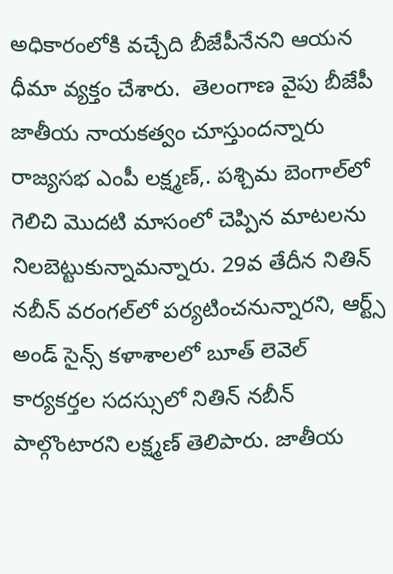అధికారంలోకి వచ్చేది బీజేపీనేనని ఆయన ధీమా వ్యక్తం చేశారు.  తెలంగాణ వైపు బీజేపీ జాతీయ నాయకత్వం చూస్తుందన్నారు రాజ్యసభ ఎంపీ లక్ష్మణ్‌,. పశ్చిమ బెంగాల్‌లో గెలిచి మొదటి మాసంలో చెప్పిన మాటలను నిలబెట్టుకున్నామన్నారు. 29వ తేదీన నితిన్‌ నబీన్‌ వరంగల్‌లో పర్యటించనున్నారని, ఆర్ట్స్‌ అండ్‌ సైన్స్‌ కళాశాలలో బూత్‌ లెవెల్‌ కార్యకర్తల సదస్సులో నితిన్‌ నబీన్‌ పాల్గొంటారని లక్ష్మణ్‌ తెలిపారు. జాతీయ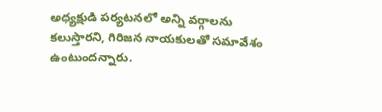అధ్యక్షుడి పర్యటనలో అన్ని వర్గాలను కలుస్తారని, గిరిజన నాయకులతో సమావేశం ఉంటుందన్నారు.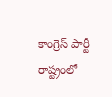కాంగ్రెస్‌ పార్టీ రాష్ట్రంలో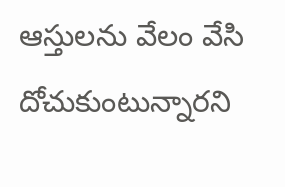ఆస్తులను వేలం వేసి దోచుకుంటున్నారని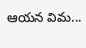ఆయన విమ...